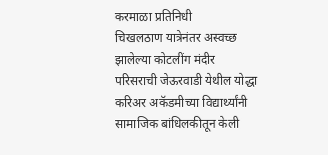करमाळा प्रतिनिधी
चिखलठाण यात्रेनंतर अस्वच्छ झालेल्या कोटलींग मंदीर परिसराची जेऊरवाडी येथील योद्धा करिअर अकॅडमीच्या विद्यार्थ्यांनी सामाजिक बांधिलकीतून केली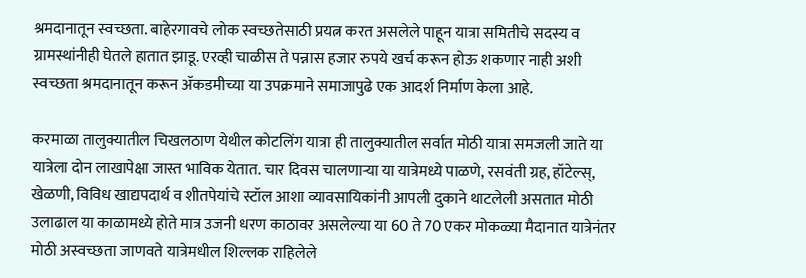श्रमदानातून स्वच्छता. बाहेरगावचे लोक स्वच्छतेसाठी प्रयत्न करत असलेले पाहून यात्रा समितीचे सदस्य व ग्रामस्थांनीही घेतले हातात झाडू. एरव्ही चाळीस ते पन्नास हजार रुपये खर्च करून होऊ शकणार नाही अशी स्वच्छता श्रमदानातून करून ॲकडमीच्या या उपक्रमाने समाजापुढे एक आदर्श निर्माण केला आहे.

करमाळा तालुक्यातील चिखलठाण येथील कोटलिंग यात्रा ही तालुक्यातील सर्वात मोठी यात्रा समजली जाते या यात्रेला दोन लाखापेक्षा जास्त भाविक येतात. चार दिवस चालणाऱ्या या यात्रेमध्ये पाळणे, रसवंती ग्रह, हॉटेल्स्, खेळणी, विविध खाद्यपदार्थ व शीतपेयांचे स्टॉल आशा व्यावसायिकांनी आपली दुकाने थाटलेली असतात मोठी उलाढाल या काळामध्ये होते मात्र उजनी धरण काठावर असलेल्या या 60 ते 70 एकर मोकळ्या मैदानात यात्रेनंतर मोठी अस्वच्छता जाणवते यात्रेमधील शिल्लक राहिलेले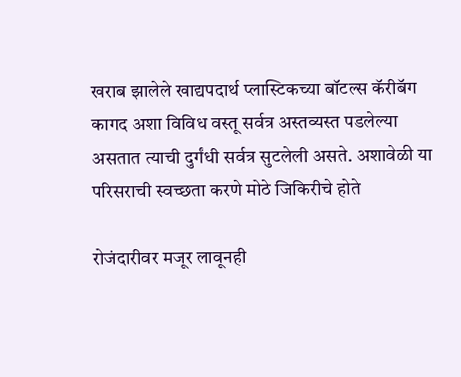खराब झालेले खाद्यपदार्थ प्लास्टिकच्या बॉटल्स कॅरीबॅग कागद अशा विविध वस्तू सर्वत्र अस्तव्यस्त पडलेल्या असतात त्याची दुर्गंधी सर्वत्र सुटलेली असते. अशावेळी या परिसराची स्वच्छता करणे मोठे जिकिरीचे होते

रोजंदारीवर मजूर लावूनही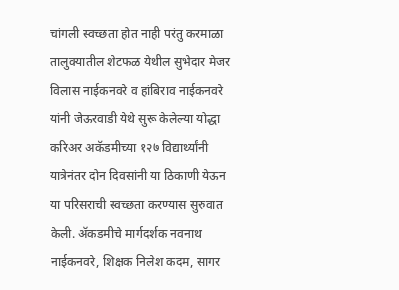चांगली स्वच्छता होत नाही परंतु करमाळा तालुक्यातील शेटफळ येथील सुभेदार मेजर विलास नाईकनवरे व हांबिराव नाईकनवरे यांनी जेऊरवाडी येथे सुरू केलेल्या योद्धा करिअर अकॅडमीच्या १२७ विद्यार्थ्यांनी यात्रेनंतर दोन दिवसांनी या ठिकाणी येऊन या परिसराची स्वच्छता करण्यास सुरुवात केली. ॲकडमीचे मार्गदर्शक नवनाथ नाईकनवरे, शिक्षक निलेश कदम, सागर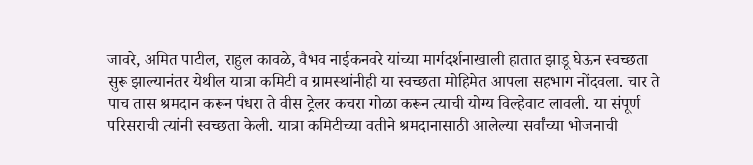जावरे, अमित पाटील, राहुल कावळे, वैभव नाईकनवरे यांच्या मार्गदर्शनाखाली हातात झाडू घेऊन स्वच्छता सुरू झाल्यानंतर येथील यात्रा कमिटी व ग्रामस्थांनीही या स्वच्छता मोहिमेत आपला सहभाग नोंदवला. चार ते पाच तास श्रमदान करून पंधरा ते वीस ट्रेलर कचरा गोळा करून त्याची योग्य विल्हेवाट लावली. या संपूर्ण परिसराची त्यांनी स्वच्छता केली. यात्रा कमिटीच्या वतीने श्रमदानासाठी आलेल्या सर्वांच्या भोजनाची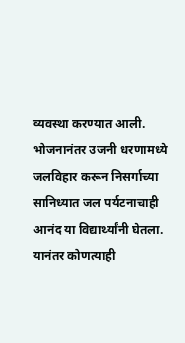व्यवस्था करण्यात आली. भोजनानंतर उजनी धरणामध्ये जलविहार करून निसर्गाच्या सानिध्यात जल पर्यटनाचाही आनंद या विद्यार्थ्यांनी घेतला. यानंतर कोणत्याही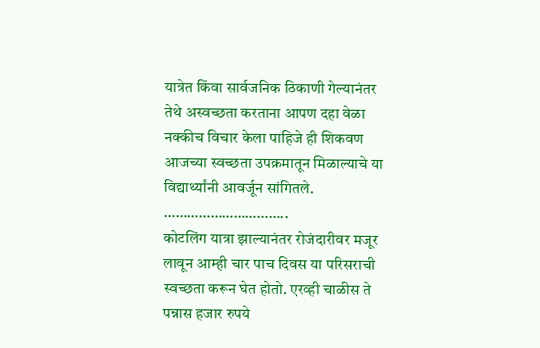यात्रेत किंवा सार्वजनिक ठिकाणी गेल्यानंतर तेथे अस्वच्छता करताना आपण दहा वेळा नक्कीच विचार केला पाहिजे ही शिकवण आजच्या स्वच्छता उपक्रमातून मिळाल्याचे या विद्यार्थ्यांनी आवर्जून सांगितले.
…………………………..
कोटलिंग यात्रा झाल्यानंतर रोजंदारीवर मजूर लावून आम्ही चार पाच दिवस या परिसराची स्वच्छता करून घेत होतो. एरव्ही चाळीस ते पन्नास हजार रुपये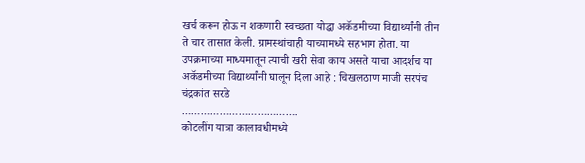खर्च करून होऊ न शकणारी स्वच्छता योद्धा अकॅडमीच्या विद्यार्थ्यांनी तीन ते चार तासात केली. ग्रामस्थांचाही याच्यामध्ये सहभाग होता. या उपक्रमाच्या माध्यमातून त्याची खरी सेवा काय असते याचा आदर्शच या अकॅडमीच्या विद्यार्थ्यांनी घालून दिला आहे : चिखलठाण माजी सरपंच चंद्रकांत सरडे
……………………………….
कोटलींग यात्रा कालावधीमध्ये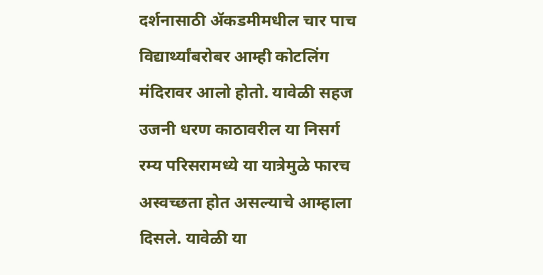दर्शनासाठी ॲकडमीमधील चार पाच विद्यार्थ्यांबरोबर आम्ही कोटलिंग मंदिरावर आलो होतो. यावेळी सहज उजनी धरण काठावरील या निसर्ग रम्य परिसरामध्ये या यात्रेमुळे फारच अस्वच्छता होत असल्याचे आम्हाला दिसले. यावेळी या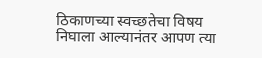ठिकाणच्या स्वच्छतेचा विषय निघाला आल्यानंतर आपण त्या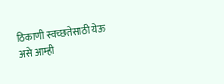ठिकाणी स्वच्छतेसाठी येऊ असे आम्ही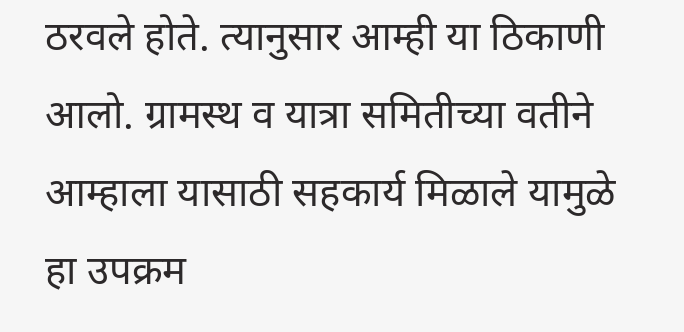ठरवले होते. त्यानुसार आम्ही या ठिकाणी आलो. ग्रामस्थ व यात्रा समितीच्या वतीने आम्हाला यासाठी सहकार्य मिळाले यामुळे हा उपक्रम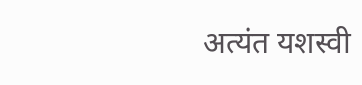अत्यंत यशस्वी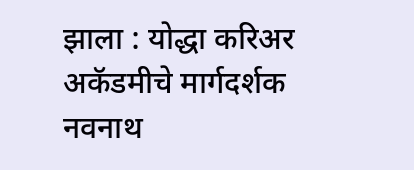झाला : योद्धा करिअर अकॅडमीचे मार्गदर्शक नवनाथ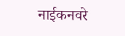नाईकनवरे